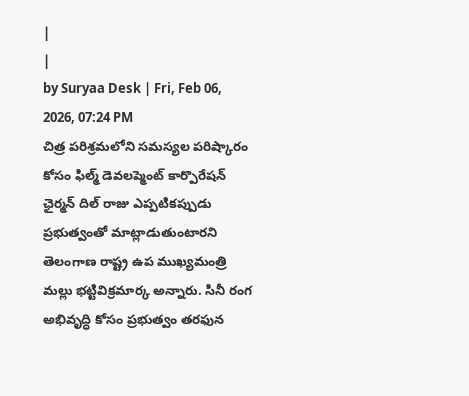|
|
by Suryaa Desk | Fri, Feb 06, 2026, 07:24 PM
చిత్ర పరిశ్రమలోని సమస్యల పరిష్కారం కోసం ఫిల్మ్ డెవలప్మెంట్ కార్పొరేషన్ ఛైర్మన్ దిల్ రాజు ఎప్పటికప్పుడు ప్రభుత్వంతో మాట్లాడుతుంటారని తెలంగాణ రాష్ట్ర ఉప ముఖ్యమంత్రి మల్లు భట్టివిక్రమార్క అన్నారు. సినీ రంగ అభివృద్ధి కోసం ప్రభుత్వం తరఫున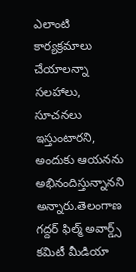ఎలాంటి కార్యక్రమాలు చేయాలన్నా సలహాలు, సూచనలు ఇస్తుంటారని, అందుకు ఆయనను అభినందిస్తున్నానని అన్నారు.తెలంగాణ గద్దర్ ఫిల్మ్ అవార్డ్స్ కమిటీ మీడియా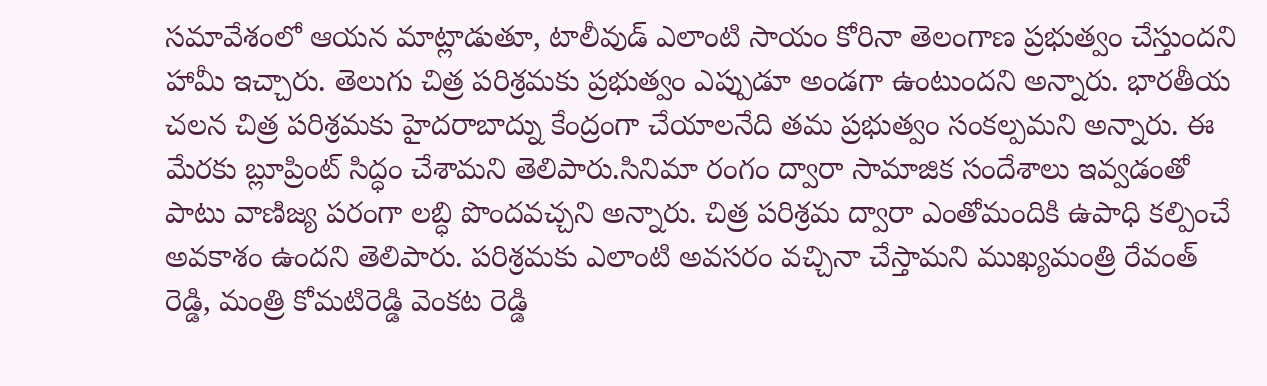సమావేశంలో ఆయన మాట్లాడుతూ, టాలీవుడ్ ఎలాంటి సాయం కోరినా తెలంగాణ ప్రభుత్వం చేస్తుందని హామీ ఇచ్చారు. తెలుగు చిత్ర పరిశ్రమకు ప్రభుత్వం ఎప్పుడూ అండగా ఉంటుందని అన్నారు. భారతీయ చలన చిత్ర పరిశ్రమకు హైదరాబాద్ను కేంద్రంగా చేయాలనేది తమ ప్రభుత్వం సంకల్పమని అన్నారు. ఈ మేరకు బ్లూప్రింట్ సిద్ధం చేశామని తెలిపారు.సినిమా రంగం ద్వారా సామాజిక సందేశాలు ఇవ్వడంతో పాటు వాణిజ్య పరంగా లబ్ధి పొందవచ్చని అన్నారు. చిత్ర పరిశ్రమ ద్వారా ఎంతోమందికి ఉపాధి కల్పించే అవకాశం ఉందని తెలిపారు. పరిశ్రమకు ఎలాంటి అవసరం వచ్చినా చేస్తామని ముఖ్యమంత్రి రేవంత్ రెడ్డి, మంత్రి కోమటిరెడ్డి వెంకట రెడ్డి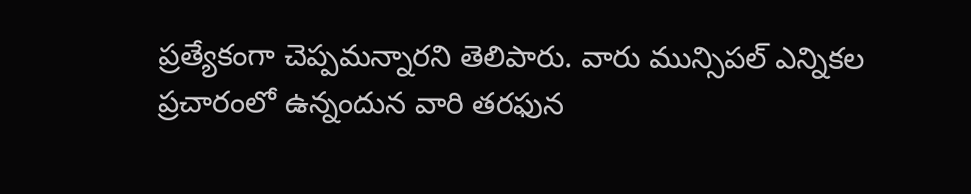ప్రత్యేకంగా చెప్పమన్నారని తెలిపారు. వారు మున్సిపల్ ఎన్నికల ప్రచారంలో ఉన్నందున వారి తరఫున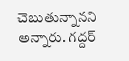చెబుతున్నానని అన్నారు. గద్దర్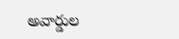అవార్డుల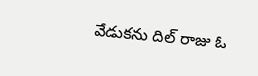వేడుకను దిల్ రాజు ఓ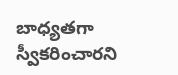బాధ్యతగా స్వీకరించారని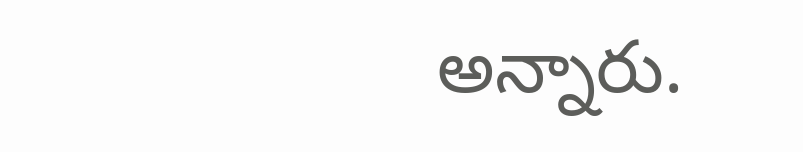అన్నారు.